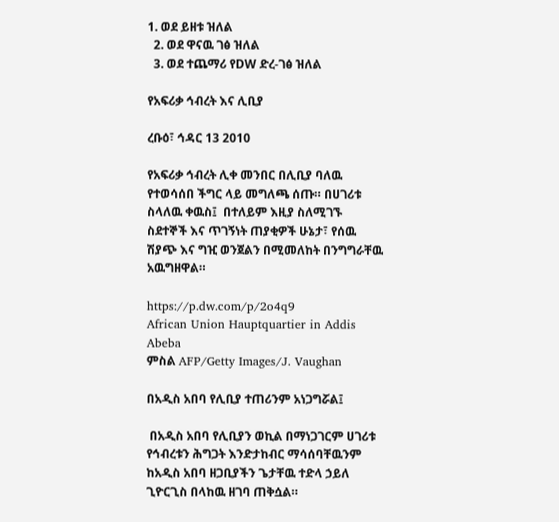1. ወደ ይዘቱ ዝለል
  2. ወደ ዋናዉ ገፅ ዝለል
  3. ወደ ተጨማሪ የDW ድረ-ገፅ ዝለል

የአፍሪቃ ኅብረት እና ሊቢያ

ረቡዕ፣ ኅዳር 13 2010

የአፍሪቃ ኅብረት ሊቀ መንበር በሊቢያ ባለዉ የተወሳሰበ ችግር ላይ መግለጫ ሰጡ። በሀገሪቱ ስላለዉ ቀዉስ፤  በተለይም እዚያ ስለሚገኙ ስደተኞች እና ጥገኝነት ጠያቂዎች ሁኔታ፣ የሰዉ ሽያጭ እና ግዢ ወንጀልን በሚመለከት በንግግራቸዉ አዉግዘዋል።

https://p.dw.com/p/2o4q9
African Union Hauptquartier in Addis Abeba
ምስል AFP/Getty Images/J. Vaughan

በአዲስ አበባ የሊቢያ ተጠሪንም አነጋግሯል፤

 በአዲስ አበባ የሊቢያን ወኪል በማነጋገርም ሀገሪቱ የኅብረቱን ሕግጋት እንድታከብር ማሳሰባቸዉንም ከአዲስ አበባ ዘጋቢያችን ጌታቸዉ ተድላ ኃይለ ጊዮርጊስ በላከዉ ዘገባ ጠቅሷል።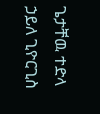ጌታቸዉ ተድላ ኃይለ ጊዮርጊስ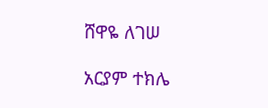ሸዋዬ ለገሠ

አርያም ተክሌ